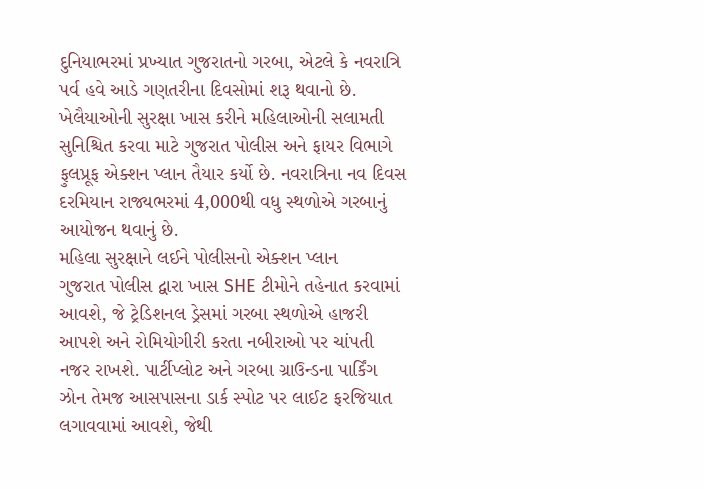દુનિયાભરમાં પ્રખ્યાત ગુજરાતનો ગરબા, એટલે કે નવરાત્રિ પર્વ હવે આડે ગણતરીના દિવસોમાં શરૂ થવાનો છે. ખેલૈયાઓની સુરક્ષા ખાસ કરીને મહિલાઓની સલામતી સુનિશ્ચિત કરવા માટે ગુજરાત પોલીસ અને ફાયર વિભાગે ફુલપ્રૂફ એક્શન પ્લાન તૈયાર કર્યો છે. નવરાત્રિના નવ દિવસ દરમિયાન રાજ્યભરમાં 4,000થી વધુ સ્થળોએ ગરબાનું આયોજન થવાનું છે.
મહિલા સુરક્ષાને લઈને પોલીસનો એક્શન પ્લાન
ગુજરાત પોલીસ દ્વારા ખાસ SHE ટીમોને તહેનાત કરવામાં આવશે, જે ટ્રેડિશનલ ડ્રેસમાં ગરબા સ્થળોએ હાજરી આપશે અને રોમિયોગીરી કરતા નબીરાઓ પર ચાંપતી નજર રાખશે. પાર્ટીપ્લોટ અને ગરબા ગ્રાઉન્ડના પાર્કિંગ ઝોન તેમજ આસપાસના ડાર્ક સ્પોટ પર લાઈટ ફરજિયાત લગાવવામાં આવશે, જેથી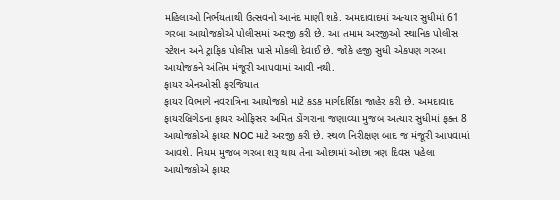મહિલાઓ નિર્ભયતાથી ઉત્સવનો આનંદ માણી શકે. અમદાવાદમાં અત્યાર સુધીમાં 61 ગરબા આયોજકોએ પોલીસમાં અરજી કરી છે. આ તમામ અરજીઓ સ્થાનિક પોલીસ સ્ટેશન અને ટ્રાફિક પોલીસ પાસે મોકલી દેવાઈ છે. જોકે હજી સુધી એકપણ ગરબા આયોજકને અંતિમ મંજૂરી આપવામાં આવી નથી.
ફાયર એનઓસી ફરજિયાત
ફાયર વિભાગે નવરાત્રિના આયોજકો માટે કડક માર્ગદર્શિકા જાહેર કરી છે. અમદાવાદ ફાયરબ્રિગેડના ફાયર ઓફિસર અમિત ડોંગરાના જણાવ્યા મુજબ અત્યાર સુધીમાં ફક્ત 8 આયોજકોએ ફાયર NOC માટે અરજી કરી છે. સ્થળ નિરીક્ષણ બાદ જ મંજૂરી આપવામાં આવશે. નિયમ મુજબ ગરબા શરૂ થાય તેના ઓછામાં ઓછા ત્રણ દિવસ પહેલા આયોજકોએ ફાયર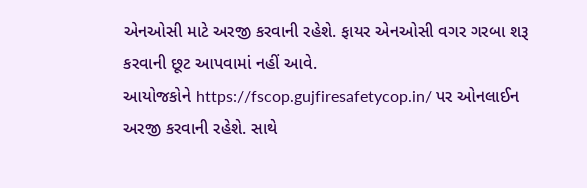એનઓસી માટે અરજી કરવાની રહેશે. ફાયર એનઓસી વગર ગરબા શરૂ કરવાની છૂટ આપવામાં નહીં આવે.
આયોજકોને https://fscop.gujfiresafetycop.in/ પર ઓનલાઈન અરજી કરવાની રહેશે. સાથે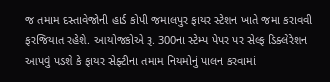જ તમામ દસ્તાવેજોની હાર્ડ કોપી જમાલપુર ફાયર સ્ટેશન ખાતે જમા કરાવવી ફરજિયાત રહેશે. આયોજકોએ રૂ. 300ના સ્ટેમ્પ પેપર પર સેલ્ફ ડિક્લેરેશન આપવું પડશે કે ફાયર સેફ્ટીના તમામ નિયમોનું પાલન કરવામાં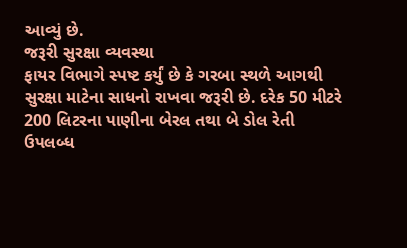આવ્યું છે.
જરૂરી સુરક્ષા વ્યવસ્થા
ફાયર વિભાગે સ્પષ્ટ કર્યું છે કે ગરબા સ્થળે આગથી સુરક્ષા માટેના સાધનો રાખવા જરૂરી છે. દરેક 50 મીટરે 200 લિટરના પાણીના બેરલ તથા બે ડોલ રેતી ઉપલબ્ધ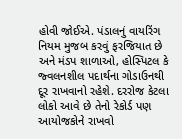હોવી જોઈએ. પંડાલનું વાયરિંગ નિયમ મુજબ કરવું ફરજિયાત છે અને મંડપ શાળાઓ, હોસ્પિટલ કે જ્વલનશીલ પદાર્થના ગોડાઉનથી દૂર રાખવાનો રહેશે. દરરોજ કેટલા લોકો આવે છે તેનો રેકોર્ડ પણ આયોજકોને રાખવો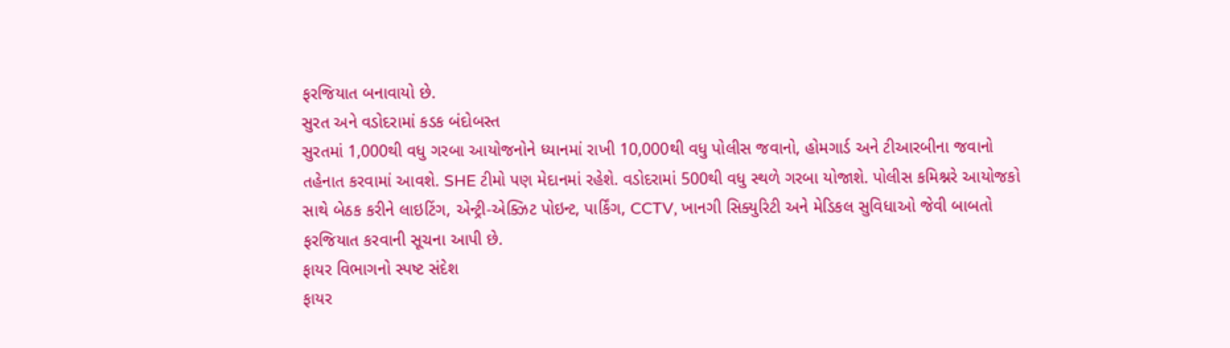ફરજિયાત બનાવાયો છે.
સુરત અને વડોદરામાં કડક બંદોબસ્ત
સુરતમાં 1,000થી વધુ ગરબા આયોજનોને ધ્યાનમાં રાખી 10,000થી વધુ પોલીસ જવાનો, હોમગાર્ડ અને ટીઆરબીના જવાનો તહેનાત કરવામાં આવશે. SHE ટીમો પણ મેદાનમાં રહેશે. વડોદરામાં 500થી વધુ સ્થળે ગરબા યોજાશે. પોલીસ કમિશ્નરે આયોજકો સાથે બેઠક કરીને લાઇટિંગ, એન્ટ્રી-એક્ઝિટ પોઇન્ટ, પાર્કિંગ, CCTV, ખાનગી સિક્યુરિટી અને મેડિકલ સુવિધાઓ જેવી બાબતો ફરજિયાત કરવાની સૂચના આપી છે.
ફાયર વિભાગનો સ્પષ્ટ સંદેશ
ફાયર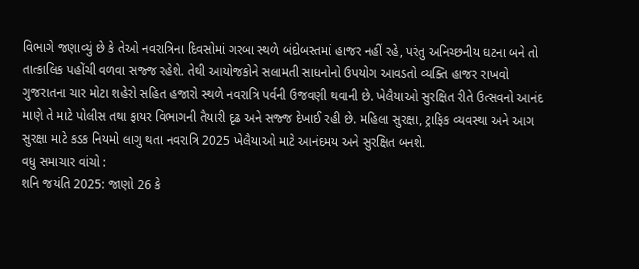વિભાગે જણાવ્યું છે કે તેઓ નવરાત્રિના દિવસોમાં ગરબા સ્થળે બંદોબસ્તમાં હાજર નહીં રહે, પરંતુ અનિચ્છનીય ઘટના બને તો તાત્કાલિક પહોંચી વળવા સજ્જ રહેશે. તેથી આયોજકોને સલામતી સાધનોનો ઉપયોગ આવડતો વ્યક્તિ હાજર રાખવો
ગુજરાતના ચાર મોટા શહેરો સહિત હજારો સ્થળે નવરાત્રિ પર્વની ઉજવણી થવાની છે. ખેલૈયાઓ સુરક્ષિત રીતે ઉત્સવનો આનંદ માણે તે માટે પોલીસ તથા ફાયર વિભાગની તૈયારી દૃઢ અને સજ્જ દેખાઈ રહી છે. મહિલા સુરક્ષા, ટ્રાફિક વ્યવસ્થા અને આગ સુરક્ષા માટે કડક નિયમો લાગુ થતા નવરાત્રિ 2025 ખેલૈયાઓ માટે આનંદમય અને સુરક્ષિત બનશે.
વધુ સમાચાર વાંચો :
શનિ જયંતિ 2025: જાણો 26 કે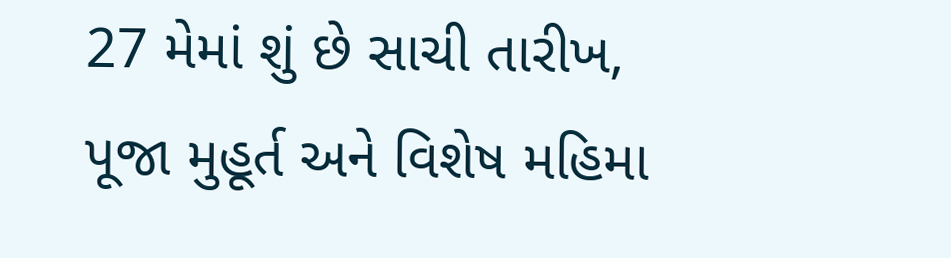27 મેમાં શું છે સાચી તારીખ, પૂજા મુહૂર્ત અને વિશેષ મહિમા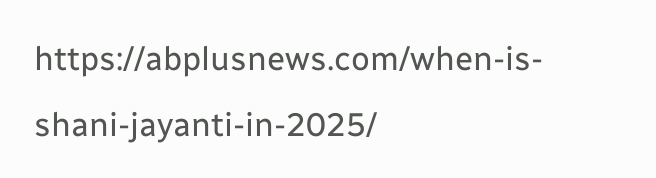https://abplusnews.com/when-is-shani-jayanti-in-2025/